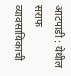आटपाडी : येथील सराफ व्यावसायिकाची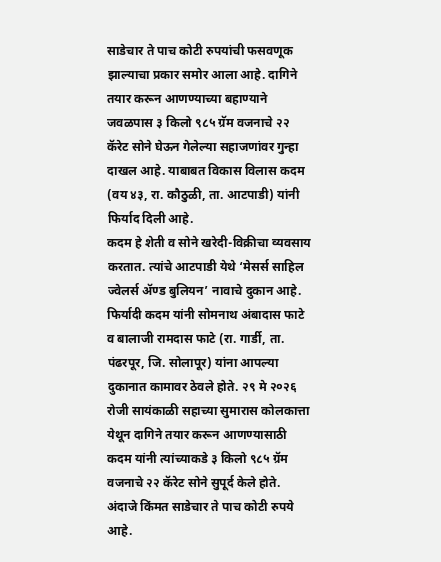साडेचार ते पाच कोटी रुपयांची फसवणूक झाल्याचा प्रकार समोर आला आहे. दागिने तयार करून आणण्याच्या बहाण्याने जवळपास ३ किलो ९८५ ग्रॅम वजनाचे २२ कॅरेट सोने घेऊन गेलेल्या सहाजणांवर गुन्हा दाखल आहे. याबाबत विकास विलास कदम (वय ४३, रा. कौठुळी, ता. आटपाडी) यांनी फिर्याद दिली आहे.
कदम हे शेती व सोने खरेदी-विक्रीचा व्यवसाय करतात. त्यांचे आटपाडी येथे ‘मेसर्स साहिल ज्वेलर्स ॲण्ड बुलियन’ नावाचे दुकान आहे. फिर्यादी कदम यांनी सोमनाथ अंबादास फाटे व बालाजी रामदास फाटे (रा. गार्डी, ता. पंढरपूर, जि. सोलापूर) यांना आपल्या दुकानात कामावर ठेवले होते. २९ मे २०२६ रोजी सायंकाळी सहाच्या सुमारास कोलकात्ता येथून दागिने तयार करून आणण्यासाठी कदम यांनी त्यांच्याकडे ३ किलो ९८५ ग्रॅम वजनाचे २२ कॅरेट सोने सुपूर्द केले होते. अंदाजे किंमत साडेचार ते पाच कोटी रुपये आहे.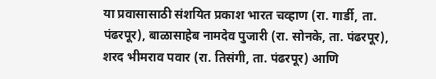या प्रवासासाठी संशयित प्रकाश भारत चव्हाण (रा. गार्डी, ता. पंढरपूर), बाळासाहेब नामदेव पुजारी (रा. सोनके, ता. पंढरपूर), शरद भीमराव पवार (रा. तिसंगी, ता. पंढरपूर) आणि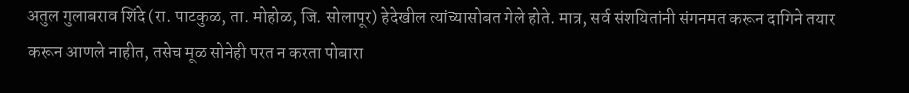अतुल गुलाबराव शिंदे (रा. पाटकुळ, ता. मोहोळ, जि. सोलापूर) हेदेखील त्यांच्यासोबत गेले होते. मात्र, सर्व संशयितांनी संगनमत करून दागिने तयार करून आणले नाहीत, तसेच मूळ सोनेही परत न करता पोबारा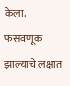केला. फसवणूक झाल्याचे लक्षात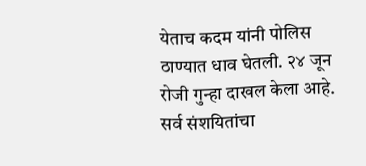येताच कदम यांनी पोलिस ठाण्यात धाव घेतली. २४ जून रोजी गुन्हा दाखल केला आहे. सर्व संशयितांचा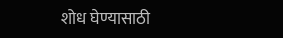शोध घेण्यासाठी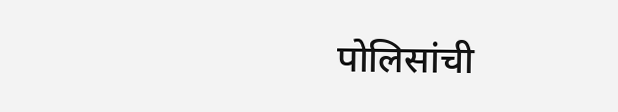पोलिसांची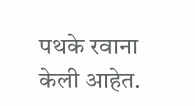पथके रवाना केली आहेत.